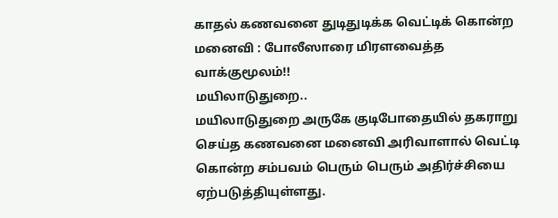காதல் கணவனை துடிதுடிக்க வெட்டிக் கொன்ற மனைவி : போலீஸாரை மிரளவைத்த வாக்குமூலம்!!
மயிலாடுதுறை..
மயிலாடுதுறை அருகே குடிபோதையில் தகராறு செய்த கணவனை மனைவி அரிவாளால் வெட்டி கொன்ற சம்பவம் பெரும் பெரும் அதிர்ச்சியை ஏற்படுத்தியுள்ளது.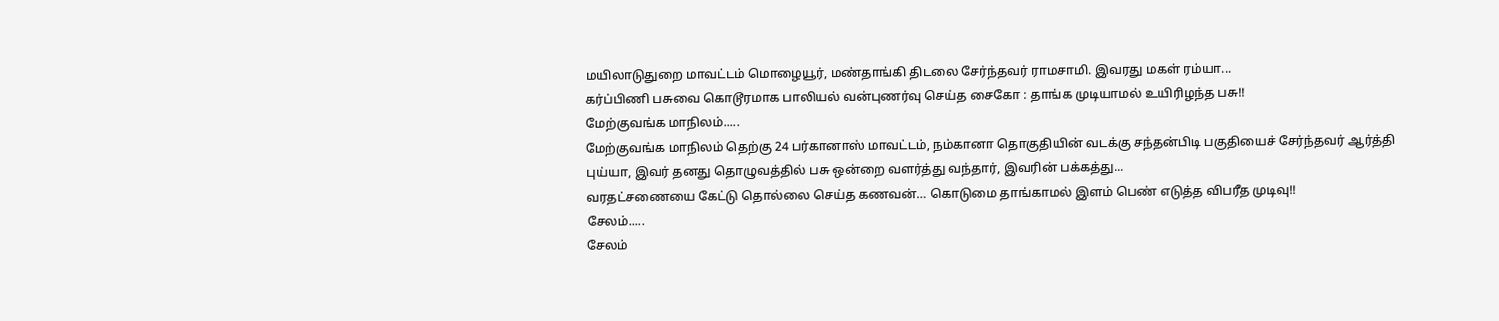மயிலாடுதுறை மாவட்டம் மொழையூர், மண்தாங்கி திடலை சேர்ந்தவர் ராமசாமி. இவரது மகள் ரம்யா...
கர்ப்பிணி பசுவை கொடூரமாக பாலியல் வன்புணர்வு செய்த சைகோ : தாங்க முடியாமல் உயிரிழந்த பசு!!
மேற்குவங்க மாநிலம்.....
மேற்குவங்க மாநிலம் தெற்கு 24 பர்கானாஸ் மாவட்டம், நம்கானா தொகுதியின் வடக்கு சந்தன்பிடி பகுதியைச் சேர்ந்தவர் ஆர்த்தி புய்யா, இவர் தனது தொழுவத்தில் பசு ஒன்றை வளர்த்து வந்தார், இவரின் பக்கத்து...
வரதட்சணையை கேட்டு தொல்லை செய்த கணவன்… கொடுமை தாங்காமல் இளம் பெண் எடுத்த விபரீத முடிவு!!
சேலம்.....
சேலம்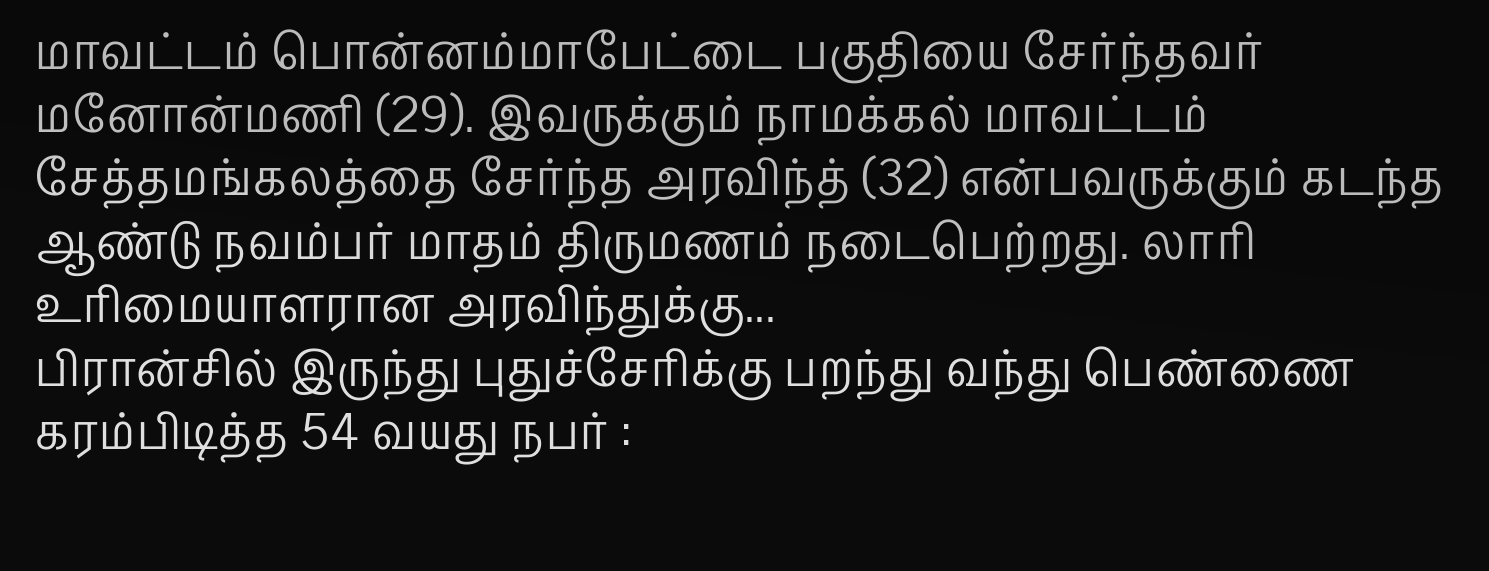மாவட்டம் பொன்னம்மாபேட்டை பகுதியை சேர்ந்தவர் மனோன்மணி (29). இவருக்கும் நாமக்கல் மாவட்டம் சேத்தமங்கலத்தை சேர்ந்த அரவிந்த் (32) என்பவருக்கும் கடந்த ஆண்டு நவம்பர் மாதம் திருமணம் நடைபெற்றது. லாரி உரிமையாளரான அரவிந்துக்கு...
பிரான்சில் இருந்து புதுச்சேரிக்கு பறந்து வந்து பெண்ணை கரம்பிடித்த 54 வயது நபர் :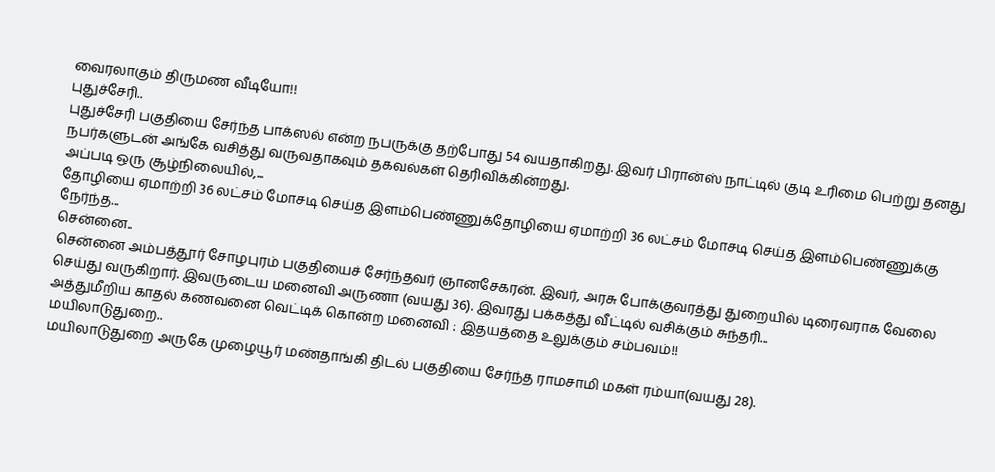வைரலாகும் திருமண வீடியோ!!
புதுச்சேரி..
புதுச்சேரி பகுதியை சேர்ந்த பாக்ஸல் என்ற நபருக்கு தற்போது 54 வயதாகிறது. இவர் பிரான்ஸ் நாட்டில் குடி உரிமை பெற்று தனது நபர்களுடன் அங்கே வசித்து வருவதாகவும் தகவல்கள் தெரிவிக்கின்றது.
அப்படி ஒரு சூழ்நிலையில்,...
தோழியை ஏமாற்றி 36 லட்சம் மோசடி செய்த இளம்பெண்ணுக்தோழியை ஏமாற்றி 36 லட்சம் மோசடி செய்த இளம்பெண்ணுக்கு நேர்ந்த...
சென்னை..
சென்னை அம்பத்தூர் சோழபுரம் பகுதியைச் சேர்ந்தவர் ஞானசேகரன். இவர், அரசு போக்குவரத்து துறையில் டிரைவராக வேலை செய்து வருகிறார். இவருடைய மனைவி அருணா (வயது 36). இவரது பக்கத்து வீட்டில் வசிக்கும் சுந்தரி...
அத்துமீறிய காதல் கணவனை வெட்டிக் கொன்ற மனைவி : இதயத்தை உலுக்கும் சம்பவம்!!
மயிலாடுதுறை..
மயிலாடுதுறை அருகே முழையூர் மண்தாங்கி திடல் பகுதியை சேர்ந்த ராமசாமி மகள் ரம்யா(வயது 28).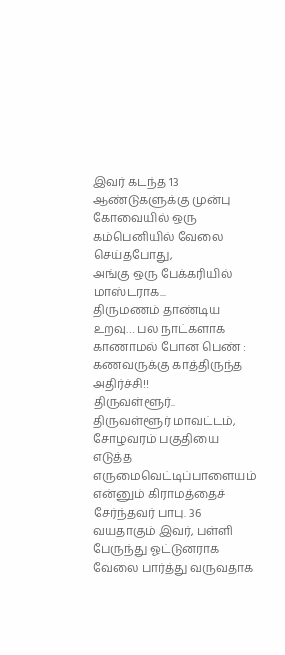இவர் கடந்த 13 ஆண்டுகளுக்கு முன்பு கோவையில் ஒரு கம்பெனியில் வேலை செய்தபோது,
அங்கு ஒரு பேக்கரியில் மாஸ்டராக...
திருமணம் தாண்டிய உறவு… பல நாட்களாக காணாமல் போன பெண் : கணவருக்கு காத்திருந்த அதிர்ச்சி!!
திருவள்ளூர்..
திருவள்ளூர் மாவட்டம், சோழவரம் பகுதியை எடுத்த எருமைவெட்டிப்பாளையம் என்னும் கிராமத்தைச் சேர்ந்தவர் பாபு. 36 வயதாகும் இவர், பள்ளி பேருந்து ஓட்டுனராக வேலை பார்த்து வருவதாக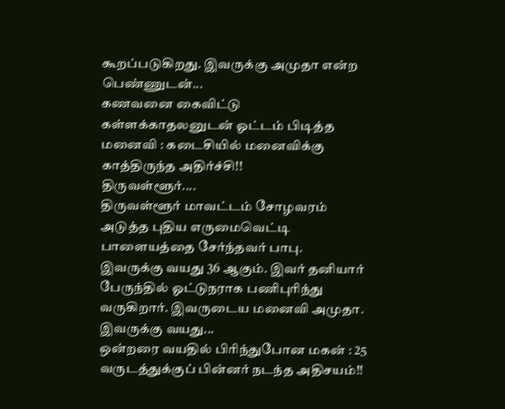கூறப்படுகிறது. இவருக்கு அமுதா என்ற பெண்ணுடன்...
கணவனை கைவிட்டு கள்ளக்காதலனுடன் ஓட்டம் பிடித்த மனைவி : கடைசியில் மனைவிக்கு காத்திருந்த அதிர்ச்சி!!
திருவள்ளூர்....
திருவள்ளூர் மாவட்டம் சோழவரம் அடுத்த புதிய எருமைவெட்டி பாளையத்தை சேர்ந்தவர் பாபு. இவருக்கு வயது 36 ஆகும். இவர் தனியார் பேருந்தில் ஓட்டுநராக பணிபுரிந்து வருகிறார். இவருடைய மனைவி அமுதா. இவருக்கு வயது...
ஒன்றரை வயதில் பிரிந்துபோன மகன் : 25 வருடத்துக்குப் பின்னர் நடந்த அதிசயம்!!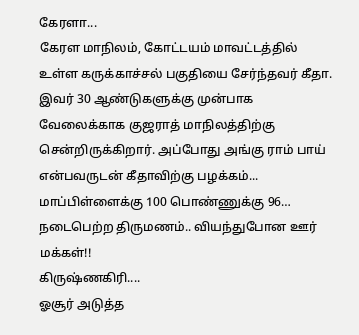கேரளா...
கேரள மாநிலம், கோட்டயம் மாவட்டத்தில் உள்ள கருக்காச்சல் பகுதியை சேர்ந்தவர் கீதா. இவர் 30 ஆண்டுகளுக்கு முன்பாக வேலைக்காக குஜராத் மாநிலத்திற்கு சென்றிருக்கிறார். அப்போது அங்கு ராம் பாய் என்பவருடன் கீதாவிற்கு பழக்கம்...
மாப்பிள்ளைக்கு 100 பொண்ணுக்கு 96… நடைபெற்ற திருமணம்.. வியந்துபோன ஊர் மக்கள்!!
கிருஷ்ணகிரி....
ஓசூர் அடுத்த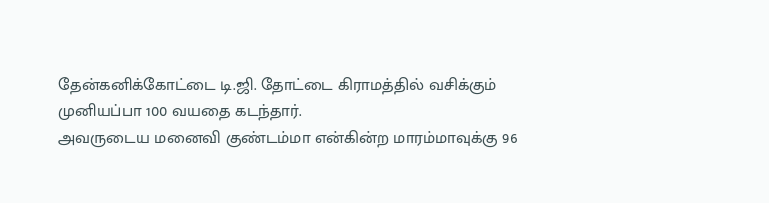தேன்கனிக்கோட்டை டி.ஜி. தோட்டை கிராமத்தில் வசிக்கும் முனியப்பா 100 வயதை கடந்தார்.
அவருடைய மனைவி குண்டம்மா என்கின்ற மாரம்மாவுக்கு 96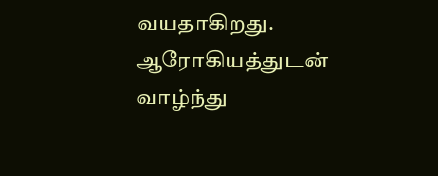வயதாகிறது. ஆரோகியத்துடன் வாழ்ந்து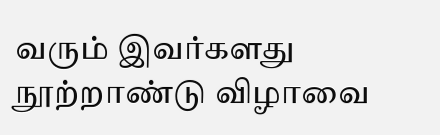வரும் இவர்களது நூற்றாண்டு விழாவை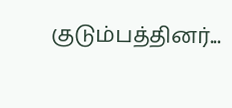குடும்பத்தினர்...